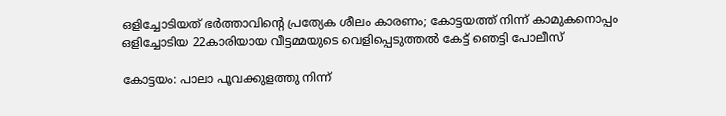ഒളിച്ചോടിയത് ഭര്‍ത്താവിന്റെ പ്രത്യേക ശീലം കാരണം; കോട്ടയത്ത് നിന്ന് കാമുകനൊപ്പം ഒളിച്ചോടിയ 22കാരിയായ വീട്ടമ്മയുടെ വെളിപ്പെടുത്തല്‍ കേട്ട് ഞെട്ടി പോലീസ്

കോട്ടയം: പാലാ പൂവക്കുളത്തു നിന്ന്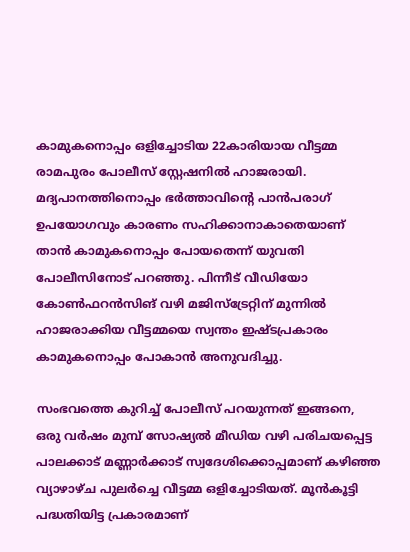കാമുകനൊപ്പം ഒളിച്ചോടിയ 22കാരിയായ വീട്ടമ്മ രാമപുരം പോലീസ് സ്റ്റേഷനില്‍ ഹാജരായി. മദ്യപാനത്തിനൊപ്പം ഭര്‍ത്താവിന്റെ പാന്‍പരാഗ് ഉപയോഗവും കാരണം സഹിക്കാനാകാതെയാണ് താന്‍ കാമുകനൊപ്പം പോയതെന്ന് യുവതി പോലീസിനോട് പറഞ്ഞു. പിന്നീട് വീഡിയോ കോണ്‍ഫറന്‍സിങ് വഴി മജിസ്‌ട്രേറ്റിന് മുന്നില്‍ ഹാജരാക്കിയ വീട്ടമ്മയെ സ്വന്തം ഇഷ്ടപ്രകാരം കാമുകനൊപ്പം പോകാന്‍ അനുവദിച്ചു.

സംഭവത്തെ കുറിച്ച് പോലീസ് പറയുന്നത് ഇങ്ങനെ, ഒരു വര്‍ഷം മുമ്പ് സോഷ്യല്‍ മീഡിയ വഴി പരിചയപ്പെട്ട പാലക്കാട് മണ്ണാര്‍ക്കാട് സ്വദേശിക്കൊപ്പമാണ് കഴിഞ്ഞ വ്യാഴാഴ്ച പുലര്‍ച്ചെ വീട്ടമ്മ ഒളിച്ചോടിയത്. മൂന്‍കൂട്ടി പദ്ധതിയിട്ട പ്രകാരമാണ്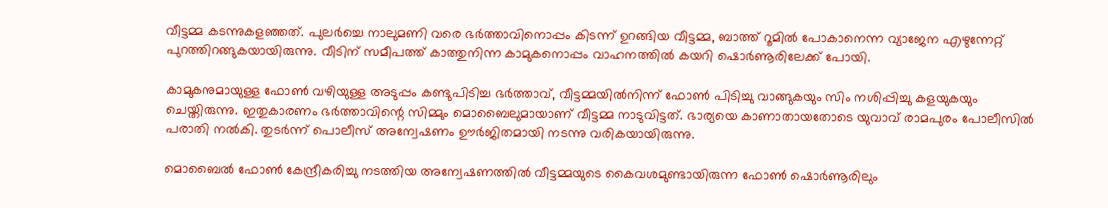വീട്ടമ്മ കടന്നുകളഞ്ഞത്. പുലര്‍ച്ചെ നാലുമണി വരെ ഭര്‍ത്താവിനൊപ്പം കിടന്ന് ഉറങ്ങിയ വീട്ടമ്മ, ബാത്ത് റൂമില്‍ പോകാനെന്ന വ്യാജേന എഴുന്നേറ്റ് പുറത്തിറങ്ങുകയായിരുന്നു. വീടിന് സമീപത്ത് കാത്തുനിന്ന കാമുകനൊപ്പം വാഹനത്തില്‍ കയറി ഷൊര്‍ണൂരിലേക്ക് പോയി.

കാമുകനുമായുള്ള ഫോണ്‍ വഴിയുള്ള അടുപ്പം കണ്ടുപിടിച്ച ഭര്‍ത്താവ്, വീട്ടമ്മയില്‍നിന്ന് ഫോണ്‍ പിടിച്ചു വാങ്ങുകയും സിം നശിപ്പിച്ചു കളയുകയും ചെയ്തിരുന്നു. ഇതുകാരണം ഭര്‍ത്താവിന്റെ സിമ്മും മൊബൈലുമായാണ് വീട്ടമ്മ നാടുവിട്ടത്. ഭാര്യയെ കാണാതായതോടെ യുവാവ് രാമപുരം പോലീസില്‍ പരാതി നല്‍കി. തുടര്‍ന്ന് പൊലീസ് അന്വേഷണം ഊര്‍ജിതമായി നടന്നു വരികയായിരുന്നു.

മൊബൈല്‍ ഫോണ്‍ കേന്ദ്രീകരിച്ചു നടത്തിയ അന്വേഷണത്തില്‍ വീട്ടമ്മയുടെ കൈവശമുണ്ടായിരുന്ന ഫോണ്‍ ഷൊര്‍ണൂരിലും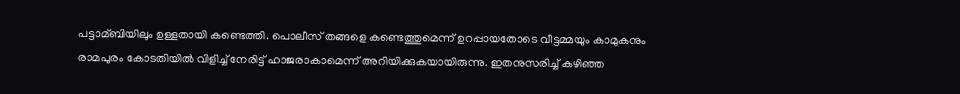പട്ടാമ്ബിയിലും ഉള്ളതായി കണ്ടെത്തി. പൊലീസ് തങ്ങളെ കണ്ടെത്തുമെന്ന് ഉറപ്പായതോടെ വീട്ടമ്മയും കാമുകനും രാമപുരം കോടതിയില്‍ വിളിച്ച് നേരിട്ട് ഹാജരാകാമെന്ന് അറിയിക്കുകയായിരുന്നു. ഇതനുസരിച്ച് കഴിഞ്ഞ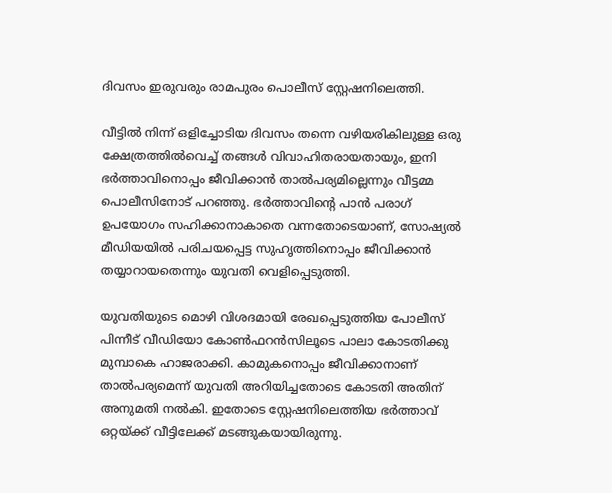ദിവസം ഇരുവരും രാമപുരം പൊലീസ് സ്റ്റേഷനിലെത്തി.

വീട്ടില്‍ നിന്ന് ഒളിച്ചോടിയ ദിവസം തന്നെ വഴിയരികിലുള്ള ഒരു ക്ഷേത്രത്തില്‍വെച്ച് തങ്ങള്‍ വിവാഹിതരായതായും, ഇനി ഭര്‍ത്താവിനൊപ്പം ജീവിക്കാന്‍ താല്‍പര്യമില്ലെന്നും വീട്ടമ്മ പൊലീസിനോട് പറഞ്ഞു. ഭര്‍ത്താവിന്റെ പാന്‍ പരാഗ് ഉപയോഗം സഹിക്കാനാകാതെ വന്നതോടെയാണ്, സോഷ്യല്‍ മീഡിയയില്‍ പരിചയപ്പെട്ട സുഹൃത്തിനൊപ്പം ജീവിക്കാന്‍ തയ്യാറായതെന്നും യുവതി വെളിപ്പെടുത്തി.

യുവതിയുടെ മൊഴി വിശദമായി രേഖപ്പെടുത്തിയ പോലീസ് പിന്നീട് വീഡിയോ കോണ്‍ഫറന്‍സിലൂടെ പാലാ കോടതിക്കു മുമ്പാകെ ഹാജരാക്കി. കാമുകനൊപ്പം ജീവിക്കാനാണ് താല്‍പര്യമെന്ന് യുവതി അറിയിച്ചതോടെ കോടതി അതിന് അനുമതി നല്‍കി. ഇതോടെ സ്റ്റേഷനിലെത്തിയ ഭര്‍ത്താവ് ഒറ്റയ്ക്ക് വീട്ടിലേക്ക് മടങ്ങുകയായിരുന്നു.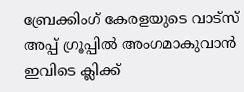ബ്രേക്കിംഗ് കേരളയുടെ വാട്സ് അപ്പ് ഗ്രൂപ്പിൽ അംഗമാകുവാൻ ഇവിടെ ക്ലിക്ക്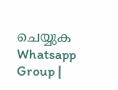ചെയ്യുക Whatsapp Group |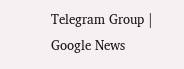Telegram Group | Google News